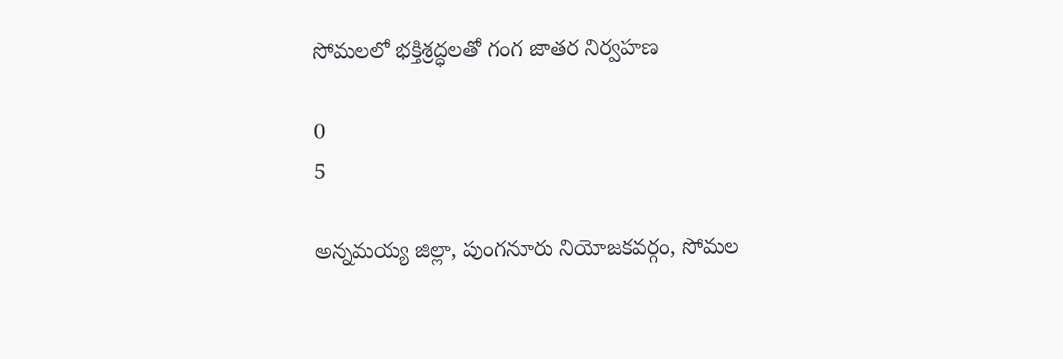సోమలలో భక్తిశ్రద్ధలతో గంగ జాతర నిర్వహణ

0
5

అన్నమయ్య జిల్లా, పుంగనూరు నియోజకవర్గం, సోమల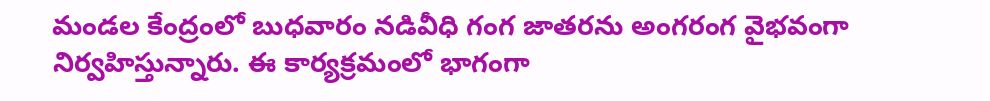మండల కేంద్రంలో బుధవారం నడివీధి గంగ జాతరను అంగరంగ వైభవంగా నిర్వహిస్తున్నారు. ఈ కార్యక్రమంలో భాగంగా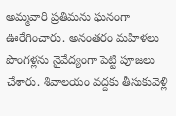అమ్మవారి ప్రతిమను ఘనంగా ఊరేగించారు. అనంతరం మహిళలు పొంగళ్లను నైవేద్యంగా పెట్టి పూజలు చేశారు. శివాలయం వద్దకు తీసుకువెళ్లి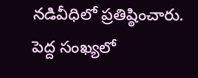నడివీధిలో ప్రతిష్ఠించారు. పెద్ద సంఖ్యలో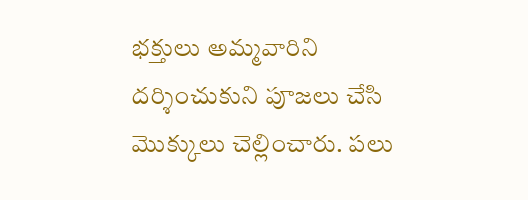భక్తులు అమ్మవారిని దర్శించుకుని పూజలు చేసి మొక్కులు చెల్లించారు. పలు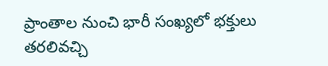ప్రాంతాల నుంచి భారీ సంఖ్యలో భక్తులు తరలివచ్చి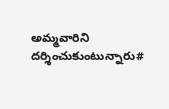అమ్మవారిని దర్శించుకుంటున్నారు#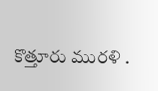కొత్తూరు మురళి .